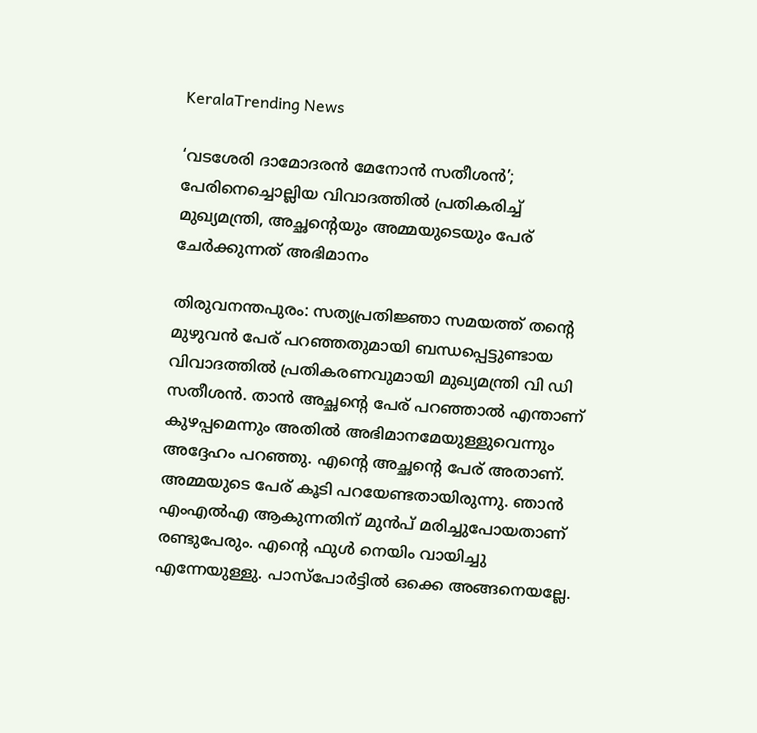KeralaTrending News

‘വടശേരി ദാമോദരന്‍ മേനോന്‍ സതീശന്‍’; പേരിനെച്ചൊല്ലിയ വിവാദത്തില്‍ പ്രതികരിച്ച് മുഖ്യമന്ത്രി, അച്ഛന്റെയും അമ്മയുടെയും പേര് ചേര്‍ക്കുന്നത് അഭിമാനം

തിരുവനന്തപുരം: സത്യപ്രതിജ്ഞാ സമയത്ത് തന്റെ മുഴുവന്‍ പേര് പറഞ്ഞതുമായി ബന്ധപ്പെട്ടുണ്ടായ വിവാദത്തില്‍ പ്രതികരണവുമായി മുഖ്യമന്ത്രി വി ഡി സതീശന്‍. താന്‍ അച്ഛന്റെ പേര് പറഞ്ഞാല്‍ എന്താണ് കുഴപ്പമെന്നും അതില്‍ അഭിമാനമേയുള്ളുവെന്നും അദ്ദേഹം പറഞ്ഞു. എന്റെ അച്ഛന്റെ പേര് അതാണ്. അമ്മയുടെ പേര് കൂടി പറയേണ്ടതായിരുന്നു. ഞാന്‍ എംഎല്‍എ ആകുന്നതിന് മുന്‍പ് മരിച്ചുപോയതാണ് രണ്ടുപേരും. എന്റെ ഫുള്‍ നെയിം വായിച്ചു എന്നേയുള്ളു. പാസ്‌പോര്‍ട്ടില്‍ ഒക്കെ അങ്ങനെയല്ലേ.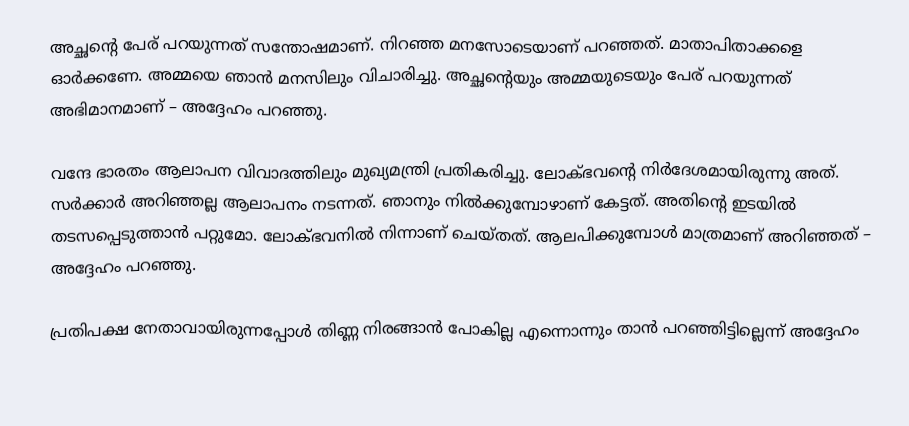അച്ഛന്റെ പേര് പറയുന്നത് സന്തോഷമാണ്. നിറഞ്ഞ മനസോടെയാണ് പറഞ്ഞത്. മാതാപിതാക്കളെ ഓര്‍ക്കണേ. അമ്മയെ ഞാന്‍ മനസിലും വിചാരിച്ചു. അച്ഛന്റെയും അമ്മയുടെയും പേര് പറയുന്നത് അഭിമാനമാണ് – അദ്ദേഹം പറഞ്ഞു.

വന്ദേ ഭാരതം ആലാപന വിവാദത്തിലും മുഖ്യമന്ത്രി പ്രതികരിച്ചു. ലോക്ഭവന്റെ നിര്‍ദേശമായിരുന്നു അത്. സര്‍ക്കാര്‍ അറിഞ്ഞല്ല ആലാപനം നടന്നത്. ഞാനും നില്‍ക്കുമ്പോഴാണ് കേട്ടത്. അതിന്റെ ഇടയില്‍ തടസപ്പെടുത്താന്‍ പറ്റുമോ. ലോക്ഭവനില്‍ നിന്നാണ് ചെയ്തത്. ആലപിക്കുമ്പോള്‍ മാത്രമാണ് അറിഞ്ഞത് – അദ്ദേഹം പറഞ്ഞു.

പ്രതിപക്ഷ നേതാവായിരുന്നപ്പോള്‍ തിണ്ണ നിരങ്ങാന്‍ പോകില്ല എന്നൊന്നും താന്‍ പറഞ്ഞിട്ടില്ലെന്ന് അദ്ദേഹം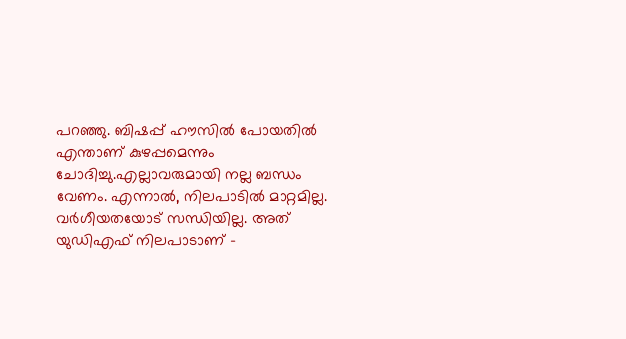പറഞ്ഞു. ബിഷപ്പ് ഹൗസില്‍ പോയതില്‍ എന്താണ് കുഴപ്പമെന്നും ചോദിച്ചു.എല്ലാവരുമായി നല്ല ബന്ധം വേണം. എന്നാല്‍, നിലപാടില്‍ മാറ്റമില്ല. വര്‍ഗീയതയോട് സന്ധിയില്ല. അത് യുഡിഎഫ് നിലപാടാണ് –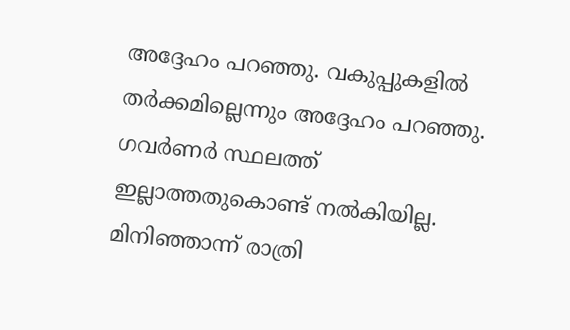അദ്ദേഹം പറഞ്ഞു. വകുപ്പുകളില്‍ തര്‍ക്കമില്ലെന്നും അദ്ദേഹം പറഞ്ഞു. ഗവര്‍ണര്‍ സ്ഥലത്ത് ഇല്ലാത്തതുകൊണ്ട് നല്‍കിയില്ല. മിനിഞ്ഞാന്ന് രാത്രി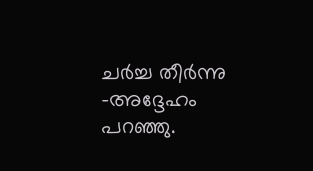ചര്‍ച്ച തീര്‍ന്നു -അദ്ദേഹം പറഞ്ഞു.